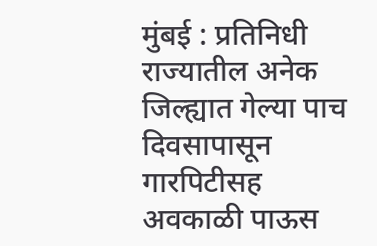मुंबई : प्रतिनिधी राज्यातील अनेक जिल्ह्यात गेल्या पाच दिवसापासून गारपिटीसह अवकाळी पाऊस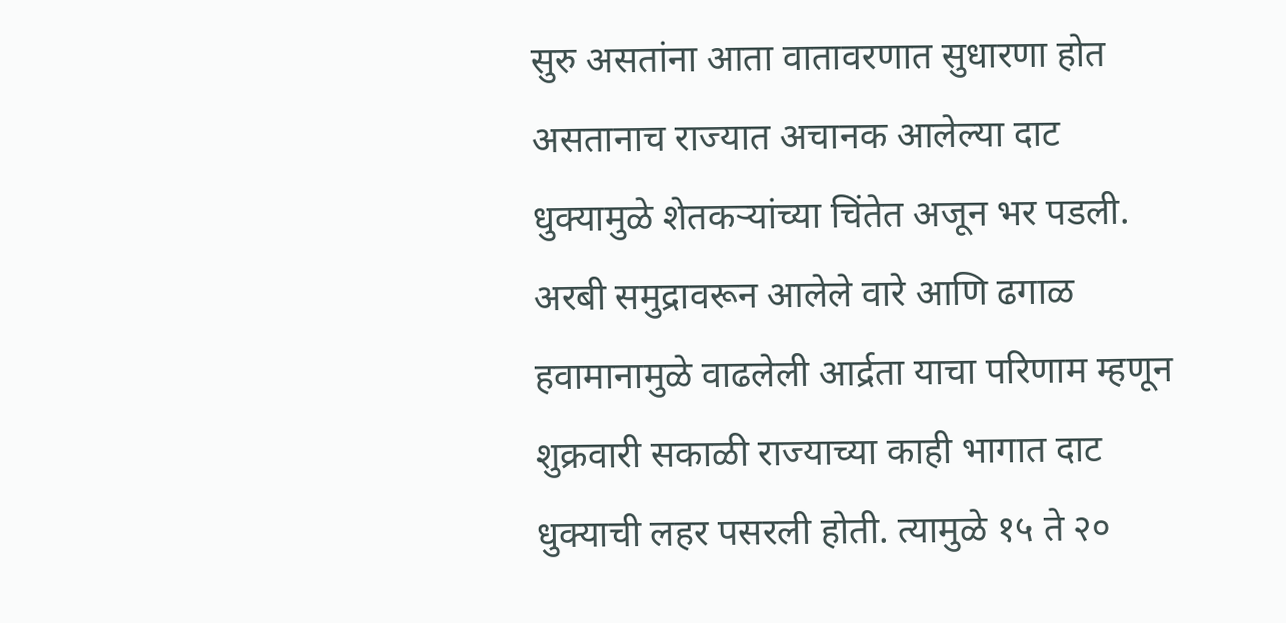सुरु असतांना आता वातावरणात सुधारणा होत असतानाच राज्यात अचानक आलेल्या दाट धुक्यामुळे शेतकऱ्यांच्या चिंतेत अजून भर पडली. अरबी समुद्रावरून आलेले वारे आणि ढगाळ हवामानामुळे वाढलेली आर्द्रता याचा परिणाम म्हणून शुक्रवारी सकाळी राज्याच्या काही भागात दाट धुक्याची लहर पसरली होती. त्यामुळे १५ ते २०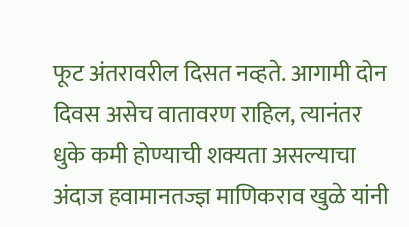फूट अंतरावरील दिसत नव्हते. आगामी दोन दिवस असेच वातावरण राहिल, त्यानंतर धुके कमी होण्याची शक्यता असल्याचा अंदाज हवामानतज्ज्ञ माणिकराव खुळे यांनी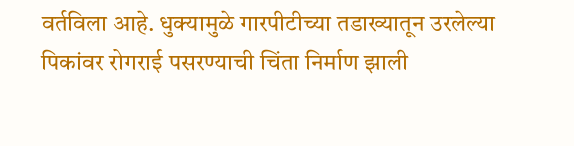वर्तविला आहे. धुक्यामुळे गारपीटीच्या तडाख्यातून उरलेल्या पिकांवर रोगराई पसरण्याची चिंता निर्माण झाली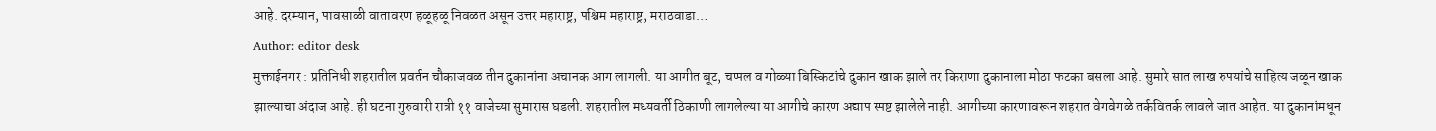आहे. दरम्यान, पावसाळी वातावरण हळूहळू निवळत असून उत्तर महाराष्ट्र, पश्चिम महाराष्ट्र, मराठवाडा…
Author: editor desk
मुक्ताईनगर : प्रतिनिधी शहरातील प्रवर्तन चौकाजवळ तीन दुकानांना अचानक आग लागली. या आगीत बूट, चप्पल व गोळ्या बिस्किटांचे दुकान खाक झाले तर किराणा दुकानाला मोठा फटका बसला आहे. सुमारे सात लाख रुपयांचे साहित्य जळून खाक झाल्याचा अंदाज आहे. ही घटना गुरुवारी रात्री ११ वाजेच्या सुमारास घडली. शहरातील मध्यवर्ती ठिकाणी लागलेल्या या आगीचे कारण अद्याप स्पष्ट झालेले नाही. आगीच्या कारणावरून शहरात वेगवेगळे तर्कवितर्क लावले जात आहेत. या दुकानांमधून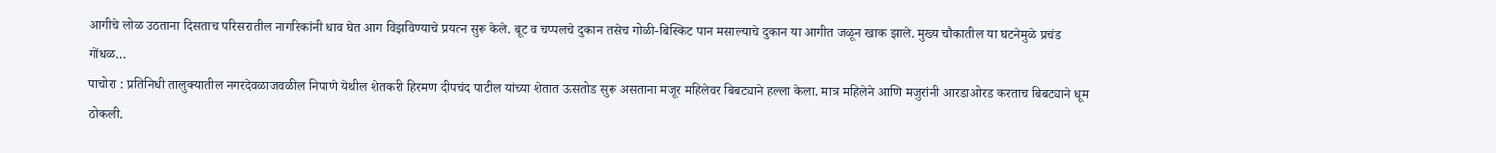आगीचे लोळ उठताना दिसताच परिसरातील नागरिकांनी धाव घेत आग विझविण्याचे प्रयत्न सुरू केले. बूट व चप्पलचे दुकान तसेच गोळी-बिस्किट पान मसाल्याचे दुकान या आगीत जळून खाक झाले. मुख्य चौकातील या घटनेमुळे प्रचंड गोंधळ…
पाचोरा : प्रतिनिधी तालुक्यातील नगरदेवळाजवळील निपाणे येथील शेतकरी हिरमण दीपचंद पाटील यांच्या शेतात ऊसतोड सुरू असताना मजूर महिलेवर बिबट्याने हल्ला केला. मात्र महिलेने आणि मजुरांनी आरडाओरड करताच बिबट्याने धूम ठोकली.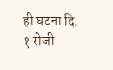ही घटना दि. १ रोजी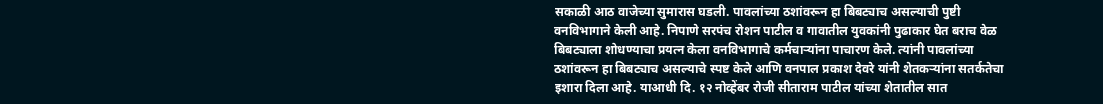सकाळी आठ वाजेच्या सुमारास घडली. पावलांच्या ठशांवरून हा बिबट्याच असल्याची पुष्टी वनविभागाने केली आहे. निपाणे सरपंच रोशन पाटील व गावातील युवकांनी पुढाकार घेत बराच वेळ बिबट्याला शोधण्याचा प्रयत्न केला वनविभागाचे कर्मचाऱ्यांना पाचारण केले. त्यांनी पावलांच्या ठशांवरून हा बिबट्याच असल्याचे स्पष्ट केले आणि वनपाल प्रकाश देवरे यांनी शेतकऱ्यांना सतर्कतेचा इशारा दिला आहे. याआधी दि. १२ नोव्हेंबर रोजी सीताराम पाटील यांच्या शेतातील सात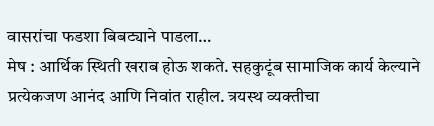वासरांचा फडशा बिबट्याने पाडला…
मेष : आर्थिक स्थिती खराब होऊ शकते. सहकुटूंब सामाजिक कार्य केल्याने प्रत्येकजण आनंद आणि निवांत राहील. त्रयस्थ व्यक्तीचा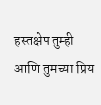हस्तक्षेप तुम्ही आणि तुमच्या प्रिय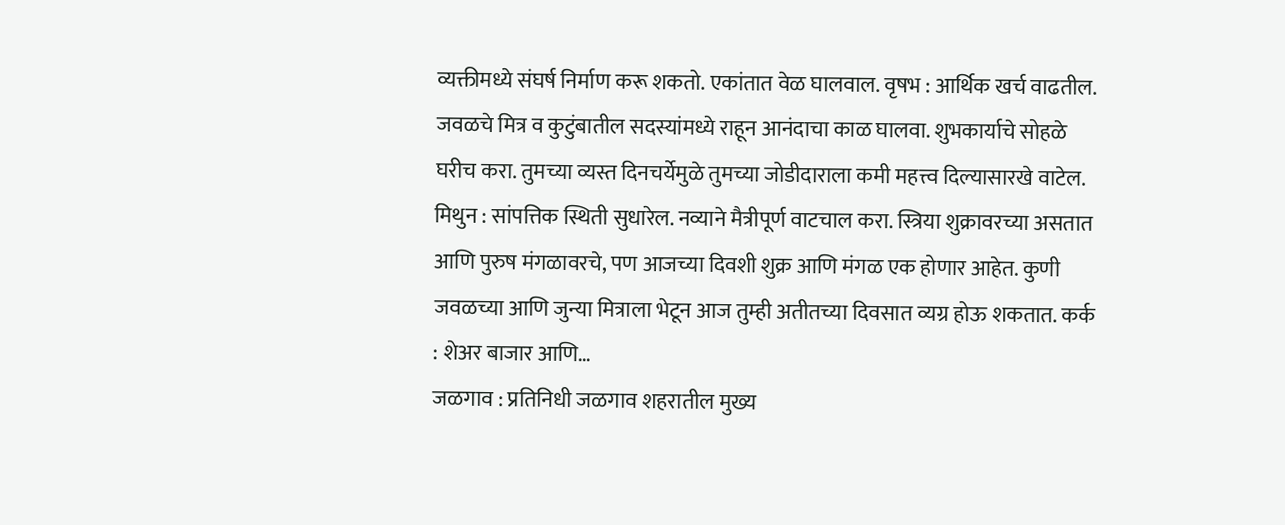व्यक्तीमध्ये संघर्ष निर्माण करू शकतो. एकांतात वेळ घालवाल. वृषभ : आर्थिक खर्च वाढतील. जवळचे मित्र व कुटुंबातील सदस्यांमध्ये राहून आनंदाचा काळ घालवा. शुभकार्याचे सोहळे घरीच करा. तुमच्या व्यस्त दिनचर्येमुळे तुमच्या जोडीदाराला कमी महत्त्व दिल्यासारखे वाटेल. मिथुन : सांपत्तिक स्थिती सुधारेल. नव्याने मैत्रीपूर्ण वाटचाल करा. स्त्रिया शुक्रावरच्या असतात आणि पुरुष मंगळावरचे, पण आजच्या दिवशी शुक्र आणि मंगळ एक होणार आहेत. कुणी जवळच्या आणि जुन्या मित्राला भेटून आज तुम्ही अतीतच्या दिवसात व्यग्र होऊ शकतात. कर्क : शेअर बाजार आणि…
जळगाव : प्रतिनिधी जळगाव शहरातील मुख्य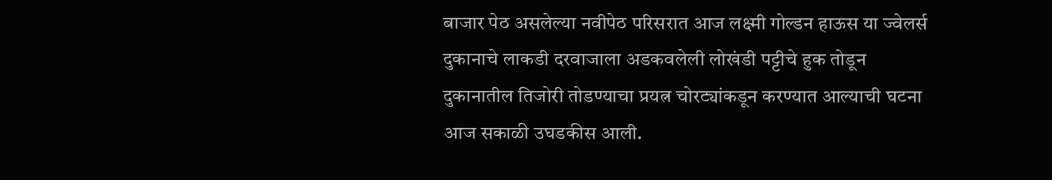बाजार पेठ असलेल्या नवीपेठ परिसरात आज लक्ष्मी गोल्डन हाऊस या ज्वेलर्स दुकानाचे लाकडी दरवाजाला अडकवलेली लोखंडी पट्टीचे हुक तोडून दुकानातील तिजोरी तोडण्याचा प्रयत्न चोरट्यांकडून करण्यात आल्याची घटना आज सकाळी उघडकीस आली.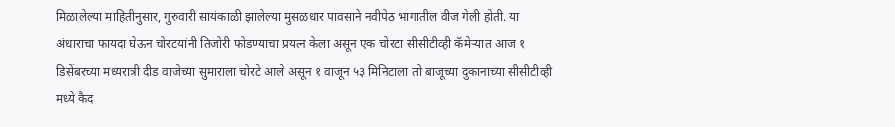मिळालेल्या माहितीनुसार, गुरुवारी सायंकाळी झालेल्या मुसळधार पावसाने नवीपेठ भागातील वीज गेली होती. या अंधाराचा फायदा घेऊन चोरटयांनी तिजोरी फोडण्याचा प्रयत्न केला असून एक चोरटा सीसीटीव्ही कॅमेऱ्यात आज १ डिसेंबरच्या मध्यरात्री दीड वाजेच्या सुमाराला चोरटे आले असून १ वाजून ५३ मिनिटाला तो बाजूच्या दुकानाच्या सीसीटीव्ही मध्ये कैद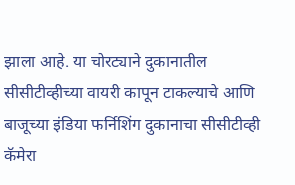झाला आहे. या चोरट्याने दुकानातील सीसीटीव्हीच्या वायरी कापून टाकल्याचे आणि बाजूच्या इंडिया फर्निशिंग दुकानाचा सीसीटीव्ही कॅमेरा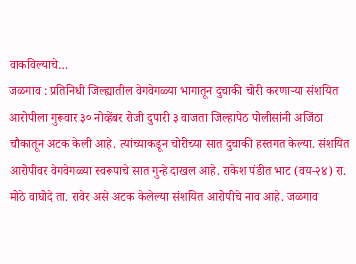वाकविल्याचे…
जळगाव : प्रतिनिधी जिल्ह्यातील वेगवेगळ्या भागातून दुचाकी चोरी करणाऱ्या संशयित आरोपीला गुरूवार ३० नोव्हेंबर रोजी दुपारी ३ वाजता जिल्हापेठ पोलीसांनी अजिंठा चौकातून अटक केली आहे. त्यांच्याकडून चोरीच्या सात दुचाकी हस्तगत केल्या. संशयित आरोपीवर वेगवेगळ्या स्वरूपाचे सात गुन्हे दाखल आहे. राकेश पंडीत भाट (वय-२४) रा. मोठे वाघोदे ता. रावेर असे अटक केलेल्या संशयित आरोपीचे नाव आहे. जळगाव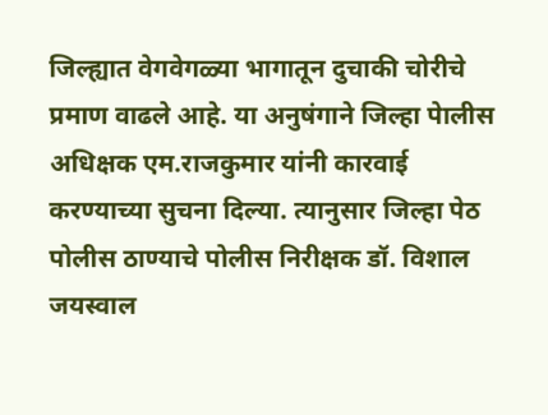जिल्ह्यात वेगवेगळ्या भागातून दुचाकी चोरीचे प्रमाण वाढले आहे. या अनुषंगाने जिल्हा पेालीस अधिक्षक एम.राजकुमार यांनी कारवाई करण्याच्या सुचना दिल्या. त्यानुसार जिल्हा पेठ पोलीस ठाण्याचे पोलीस निरीक्षक डॉ. विशाल जयस्वाल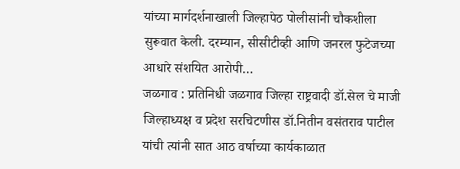यांच्या मार्गदर्शनाखाली जिल्हापेठ पोलीसांनी चौकशीला सुरूवात केली. दरम्यान, सीसीटीव्ही आणि जनरल फुटेजच्या आधारे संशयित आरोपी…
जळगाव : प्रतिनिधी जळगाव जिल्हा राष्ट्रवादी डॉ.सेल चे माजी जिल्हाध्यक्ष व प्रदेश सरचिटणीस डॉ.नितीन वसंतराव पाटील यांची त्यांनी सात आठ वर्षाच्या कार्यकाळात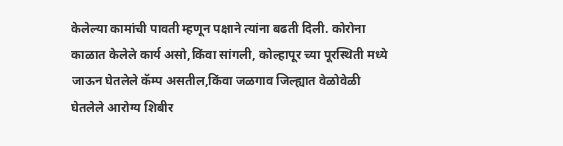केलेल्या कामांची पावती म्हणून पक्षाने त्यांना बढती दिली. कोरोना काळात केलेले कार्य असो,किंवा सांगली, कोल्हापूर च्या पूरस्थिती मध्ये जाऊन घेतलेले कॅम्प असतील,किंवा जळगाव जिल्ह्यात वेळोवेळी घेतलेले आरोग्य शिबीर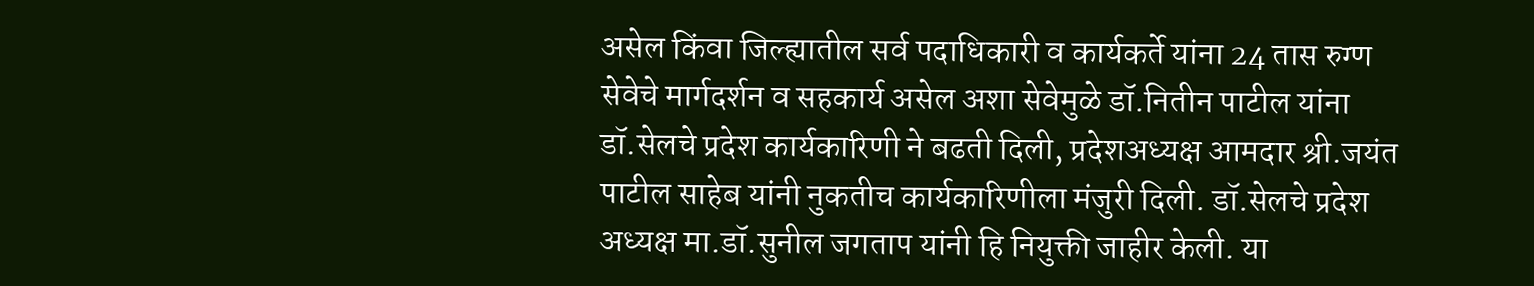असेल किंवा जिल्ह्यातील सर्व पदाधिकारी व कार्यकर्ते यांना 24 तास रुग्ण सेवेचे मार्गदर्शन व सहकार्य असेल अशा सेवेमुळे डॉ.नितीन पाटील यांना डॉ.सेलचे प्रदेश कार्यकारिणी ने बढती दिली, प्रदेशअध्यक्ष आमदार श्री.जयंत पाटील साहेब यांनी नुकतीच कार्यकारिणीला मंजुरी दिली. डॉ.सेलचे प्रदेश अध्यक्ष मा.डॉ.सुनील जगताप यांनी हि नियुक्ती जाहीर केली. या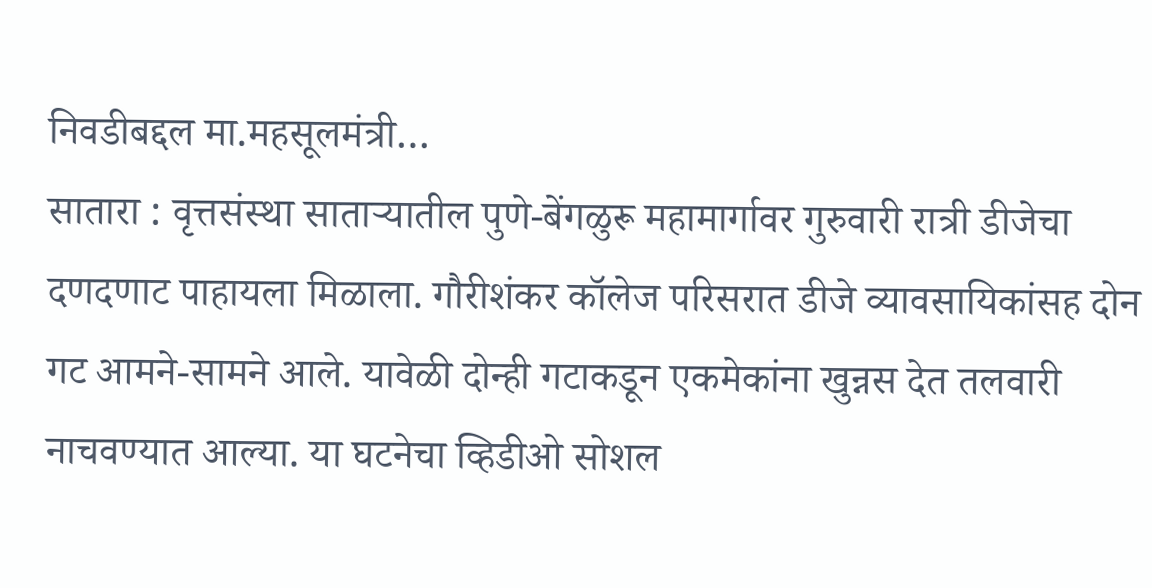निवडीबद्दल मा.महसूलमंत्री…
सातारा : वृत्तसंस्था साताऱ्यातील पुणे-बेंगळुरू महामार्गावर गुरुवारी रात्री डीजेचा दणदणाट पाहायला मिळाला. गौरीशंकर कॉलेज परिसरात डीजे व्यावसायिकांसह दोन गट आमने-सामने आले. यावेळी दोन्ही गटाकडून एकमेकांना खुन्नस देत तलवारी नाचवण्यात आल्या. या घटनेचा व्हिडीओ सोशल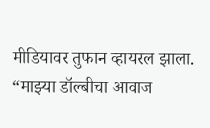मीडियावर तुफान व्हायरल झाला. “माझ्या डॉल्बीचा आवाज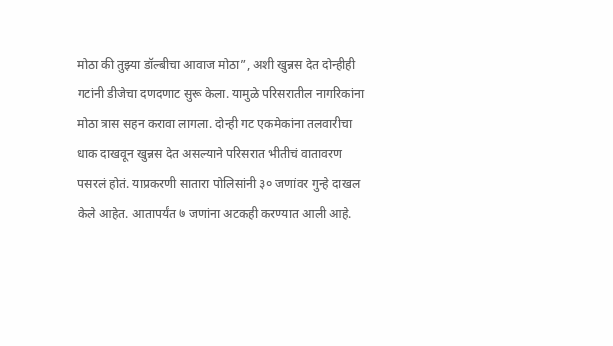मोठा की तुझ्या डॉल्बीचा आवाज मोठा”, अशी खुन्नस देत दोन्हीही गटांनी डीजेचा दणदणाट सुरू केला. यामुळे परिसरातील नागरिकांना मोठा त्रास सहन करावा लागला. दोन्ही गट एकमेकांना तलवारीचा धाक दाखवून खुन्नस देत असल्याने परिसरात भीतीचं वातावरण पसरलं होतं. याप्रकरणी सातारा पोलिसांनी ३० जणांवर गुन्हे दाखल केले आहेत. आतापर्यंत ७ जणांना अटकही करण्यात आली आहे.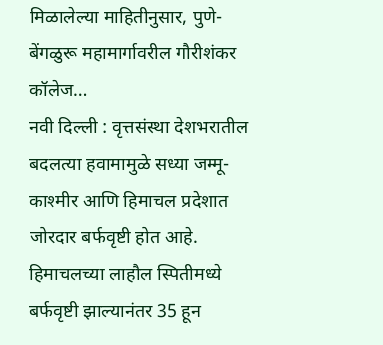मिळालेल्या माहितीनुसार, पुणे-बेंगळुरू महामार्गावरील गौरीशंकर कॉलेज…
नवी दिल्ली : वृत्तसंस्था देशभरातील बदलत्या हवामामुळे सध्या जम्मू-काश्मीर आणि हिमाचल प्रदेशात जोरदार बर्फवृष्टी होत आहे. हिमाचलच्या लाहौल स्पितीमध्ये बर्फवृष्टी झाल्यानंतर 35 हून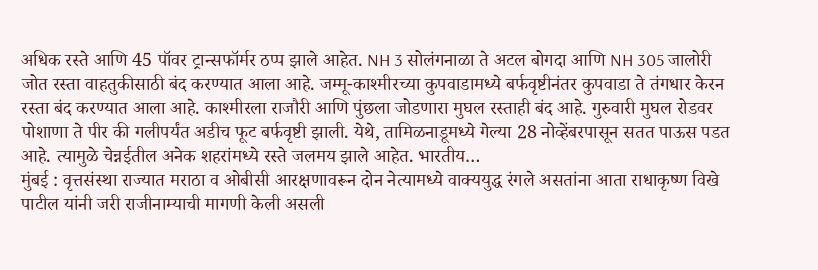अधिक रस्ते आणि 45 पॉवर ट्रान्सफॉर्मर ठप्प झाले आहेत. NH 3 सोलंगनाळा ते अटल बोगदा आणि NH 305 जालोरी जोत रस्ता वाहतुकीसाठी बंद करण्यात आला आहे. जम्मू-काश्मीरच्या कुपवाडामध्ये बर्फवृष्टीनंतर कुपवाडा ते तंगधार केरन रस्ता बंद करण्यात आला आहे. काश्मीरला राजौरी आणि पुंछला जोडणारा मुघल रस्ताही बंद आहे. गुरुवारी मुघल रोडवर पोशाणा ते पीर की गलीपर्यंत अडीच फूट बर्फवृष्टी झाली. येथे, तामिळनाडूमध्ये गेल्या 28 नोव्हेंबरपासून सतत पाऊस पडत आहे. त्यामुळे चेन्नईतील अनेक शहरांमध्ये रस्ते जलमय झाले आहेत. भारतीय…
मुंबई : वृत्तसंस्था राज्यात मराठा व ओबीसी आरक्षणावरून दोन नेत्यामध्ये वाक्ययुद्ध रंगले असतांना आता राधाकृष्ण विखे पाटील यांनी जरी राजीनाम्याची मागणी केली असली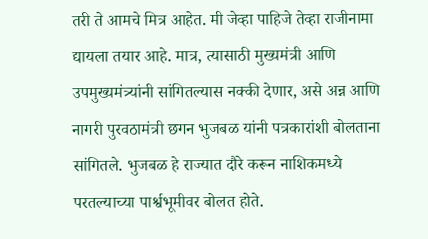तरी ते आमचे मित्र आहेत. मी जेव्हा पाहिजे तेव्हा राजीनामा द्यायला तयार आहे. मात्र, त्यासाठी मुख्यमंत्री आणि उपमुख्यमंत्र्यांनी सांगितल्यास नक्की देणार, असे अन्न आणि नागरी पुरवठामंत्री छगन भुजबळ यांनी पत्रकारांशी बोलताना सांगितले. भुजबळ हे राज्यात दौरे करून नाशिकमध्ये परतल्याच्या पार्श्वभूमीवर बोलत होते.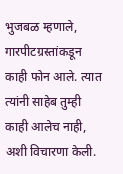भुजबळ म्हणाले, गारपीटग्रस्तांकडून काही फोन आले. त्यात त्यांनी साहेब तुम्ही काही आलेच नाही, अशी विचारणा केली.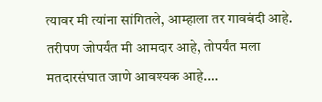त्यावर मी त्यांना सांगितले, आम्हाला तर गावबंदी आहे. तरीपण जोपर्यंत मी आमदार आहे, तोपर्यंत मला मतदारसंघात जाणे आवश्यक आहे.…